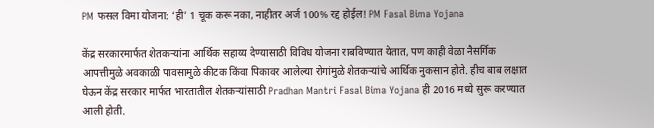PM फसल विमा योजना: ‘ही’ 1 चूक करू नका, नाहीतर अर्ज 100% रद्द होईल! PM Fasal Bima Yojana

केंद्र सरकारमार्फत शेतकऱ्यांना आर्थिक सहाय्य देण्यासाठी विविध योजना राबविण्यात येतात, पण काही वेळा नैसर्गिक आपत्तीमुळे अवकाळी पावसामुळे कीटक किंवा पिकावर आलेल्या रोगांमुळे शेतकऱ्यांचे आर्थिक नुकसान होते. हीच बाब लक्षात घेऊन केंद्र सरकार मार्फत भारतातील शेतकऱ्यांसाठी Pradhan Mantri Fasal Bima Yojana ही 2016 मध्ये सुरू करण्यात आली होती.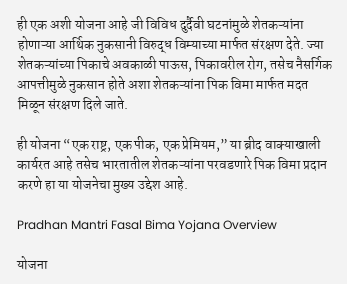ही एक अशी योजना आहे जी विविध दुर्दैवी घटनांमुळे शेतकऱ्यांना होणाऱ्या आर्थिक नुकसानी विरुद्ध विम्याच्या मार्फत संरक्षण देते. ज्या शेतकऱ्यांच्या पिकाचे अवकाळी पाऊस, पिकावरील रोग, तसेच नैसर्गिक आपत्तीमुळे नुकसान होते अशा शेतकऱ्यांना पिक विमा मार्फत मदत मिळून संरक्षण दिले जाते.

ही योजना “एक राष्ट्र, एक पीक, एक प्रेमियम,” या ब्रीद वाक्याखाली कार्यरत आहे तसेच भारतातील शेतकऱ्यांना परवडणारे पिक विमा प्रदान करणे हा या योजनेचा मुख्य उद्देश आहे.

Pradhan Mantri Fasal Bima Yojana Overview

योजना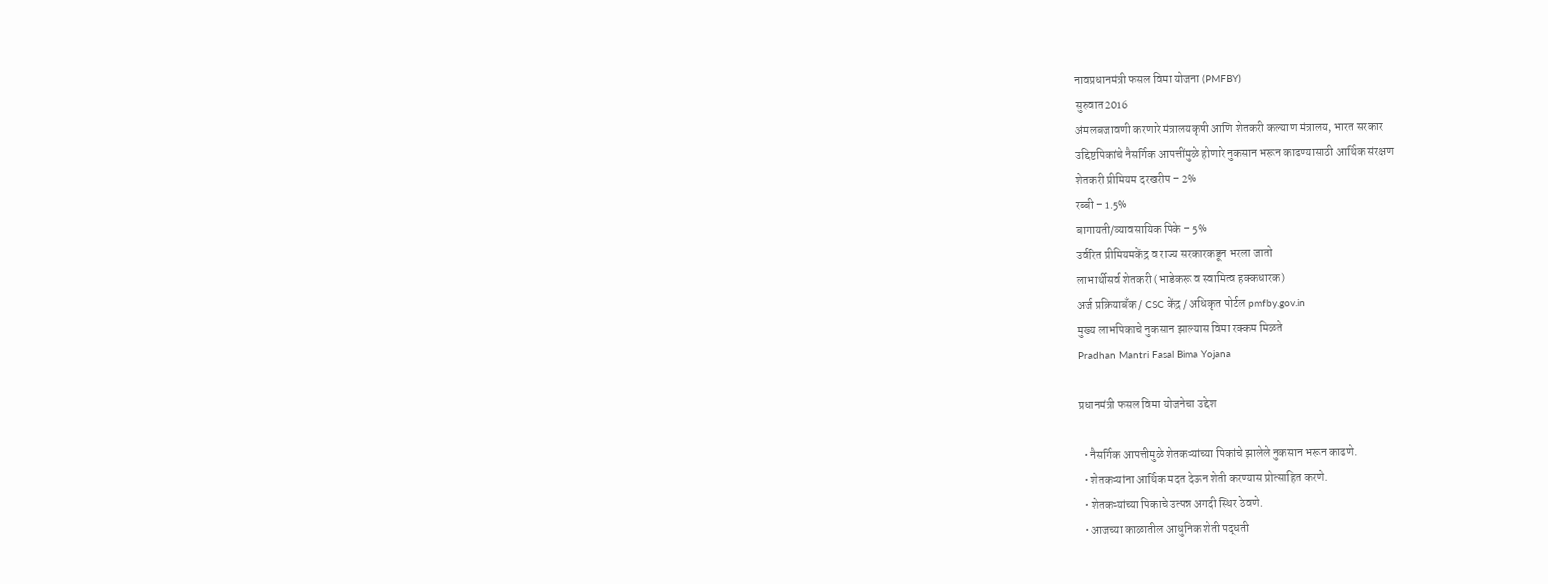नावप्रधानमंत्री फसल विमा योजना (PMFBY)
सुरुवात2016
अंमलबजावणी करणारे मंत्रालयकृषी आणि शेतकरी कल्याण मंत्रालय, भारत सरकार
उद्दिष्टपिकांचे नैसर्गिक आपत्तींमुळे होणारे नुकसान भरून काढण्यासाठी आर्थिक संरक्षण
शेतकरी प्रीमियम दरखरीप – 2%
रब्बी – 1.5%
बागायती/व्यावसायिक पिके – 5%
उर्वरित प्रीमियमकेंद्र व राज्य सरकारकडून भरला जातो
लाभार्थीसर्व शेतकरी (भाडेकरू व स्वामित्व हक्कधारक)
अर्ज प्रक्रियाबँक / CSC केंद्र / अधिकृत पोर्टल pmfby.gov.in
मुख्य लाभपिकाचे नुकसान झाल्यास विमा रक्कम मिळते
Pradhan Mantri Fasal Bima Yojana

प्रधानमंत्री फसल विमा योजनेचा उद्देश

  • नैसर्गिक आपत्तीमुळे शेतकऱ्यांच्या पिकांचे झालेले नुकसान भरून काढणे.
  • शेतकऱ्यांना आर्थिक मदत देऊन शेती करण्यास प्रोत्साहित करणे.
  • शेतकऱ्यांच्या पिकाचे उत्पन्न अगदी स्थिर ठेवणे.
  • आजच्या काळातील आधुनिक शेती पद्धती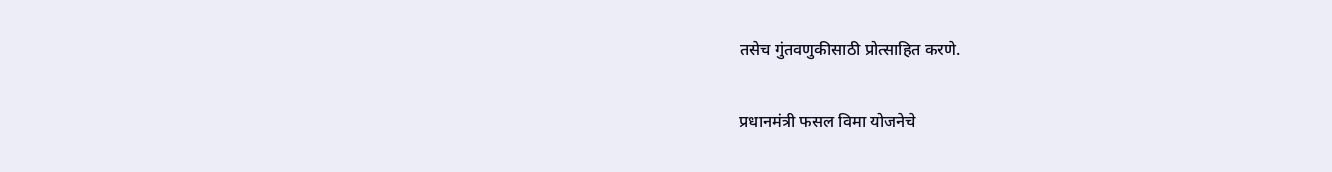तसेच गुंतवणुकीसाठी प्रोत्साहित करणे.

प्रधानमंत्री फसल विमा योजनेचे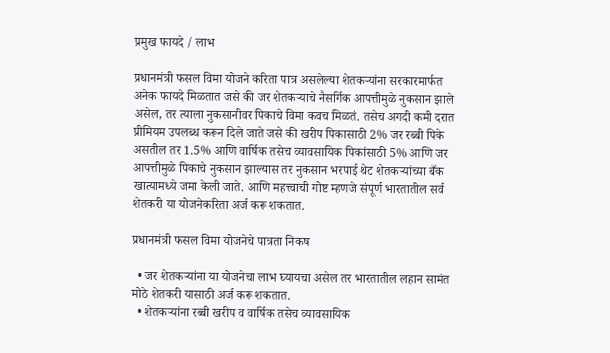प्रमुख फायदे / लाभ

प्रधानमंत्री फसल विमा योजने करिता पात्र असलेल्या शेतकऱ्यांना सरकारमार्फत अनेक फायदे मिळतात जसे की जर शेतकऱ्याचे नैसर्गिक आपत्तीमुळे नुकसान झाले असेल, तर त्याला नुकसानीवर पिकाचे विमा कवच मिळतं. तसेच अगदी कमी दरात प्रीमियम उपलब्ध करून दिले जाते जसे की खरीप पिकासाठी 2% जर रब्बी पिके असतील तर 1.5% आणि वार्षिक तसेच व्यावसायिक पिकांसाठी 5% आणि जर आपत्तीमुळे पिकाचे नुकसान झाल्यास तर नुकसान भरपाई थेट शेतकऱ्यांच्या बँक खात्यामध्ये जमा केली जाते. आणि महत्त्वाची गोष्ट म्हणजे संपूर्ण भारतातील सर्व शेतकरी या योजनेकरिता अर्ज करू शकतात.

प्रधानमंत्री फसल विमा योजनेचे पात्रता निकष

  • जर शेतकऱ्यांना या योजनेचा लाभ घ्यायचा असेल तर भारतातील लहान सामंत मोठे शेतकरी यासाठी अर्ज करू शकतात.
  • शेतकऱ्यांना रब्बी खरीप व वार्षिक तसेच व्यावसायिक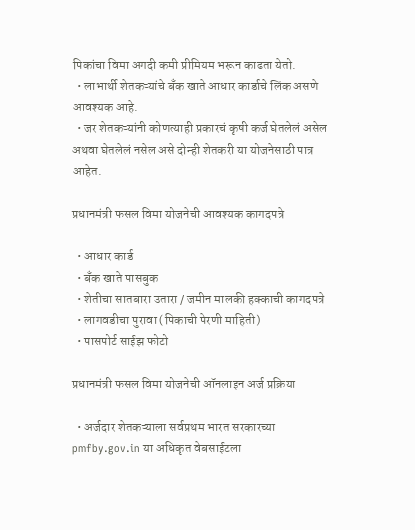पिकांचा विमा अगदी कमी प्रीमियम भरून काढता येतो.
  • लाभार्थी शेतकऱ्यांचे बँक खाते आधार कार्डाचे लिंक असणे आवश्यक आहे.
  • जर शेतकऱ्यांनी कोणत्याही प्रकारचं कृषी कर्ज घेतलेलं असेल अथवा घेतलेलं नसेल असे दोन्ही शेतकरी या योजनेसाठी पात्र आहेत.

प्रधानमंत्री फसल विमा योजनेची आवश्यक कागदपत्रे

  • आधार कार्ड
  • बँक खाते पासबुक
  • शेतीचा सातबारा उतारा / जमीन मालकी हक्काची कागदपत्रे
  • लागवडीचा पुरावा (पिकाची पेरणी माहिती)
  • पासपोर्ट साईझ फोटो

प्रधानमंत्री फसल विमा योजनेची ऑनलाइन अर्ज प्रक्रिया

  • अर्जदार शेतकऱ्याला सर्वप्रथम भारत सरकारच्या pmfby.gov.in या अधिकृत वेबसाईटला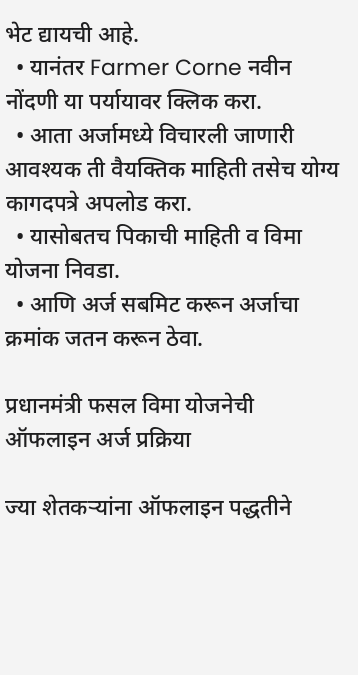भेट द्यायची आहे.
  • यानंतर Farmer Corne नवीन नोंदणी या पर्यायावर क्लिक करा.
  • आता अर्जामध्ये विचारली जाणारी आवश्यक ती वैयक्तिक माहिती तसेच योग्य कागदपत्रे अपलोड करा.
  • यासोबतच पिकाची माहिती व विमा योजना निवडा.
  • आणि अर्ज सबमिट करून अर्जाचा क्रमांक जतन करून ठेवा.

प्रधानमंत्री फसल विमा योजनेची ऑफलाइन अर्ज प्रक्रिया

ज्या शेतकऱ्यांना ऑफलाइन पद्धतीने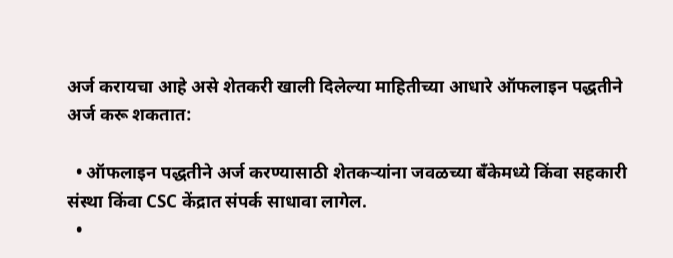अर्ज करायचा आहे असे शेतकरी खाली दिलेल्या माहितीच्या आधारे ऑफलाइन पद्धतीने अर्ज करू शकतात:

  • ऑफलाइन पद्धतीने अर्ज करण्यासाठी शेतकऱ्यांना जवळच्या बँकेमध्ये किंवा सहकारी संस्था किंवा CSC केंद्रात संपर्क साधावा लागेल.
  •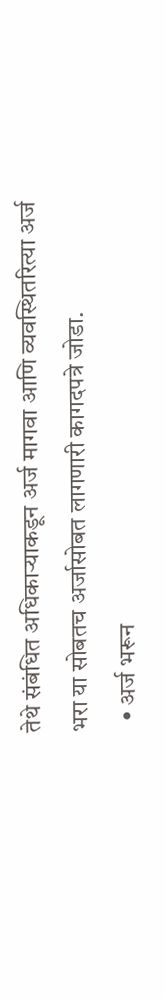तेथे संबंधित अधिकाऱ्याकडून अर्ज मागवा आणि व्यवस्थितरित्या अर्ज भरा या सोबतच अर्जासोबत लागणारी कागदपत्रे जोडा.
  • अर्ज भरून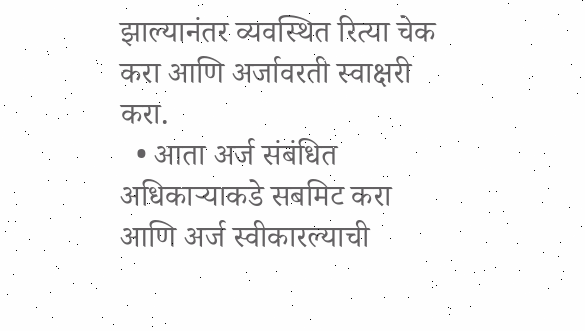झाल्यानंतर व्यवस्थित रित्या चेक करा आणि अर्जावरती स्वाक्षरी करा.
  • आता अर्ज संबंधित अधिकाऱ्याकडे सबमिट करा आणि अर्ज स्वीकारल्याची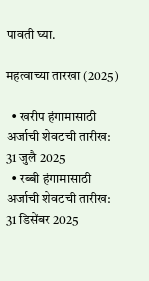पावती घ्या.

महत्वाच्या तारखा (2025)

  • खरीप हंगामासाठी अर्जाची शेवटची तारीख: 31 जुलै 2025
  • रब्बी हंगामासाठी अर्जाची शेवटची तारीख: 31 डिसेंबर 2025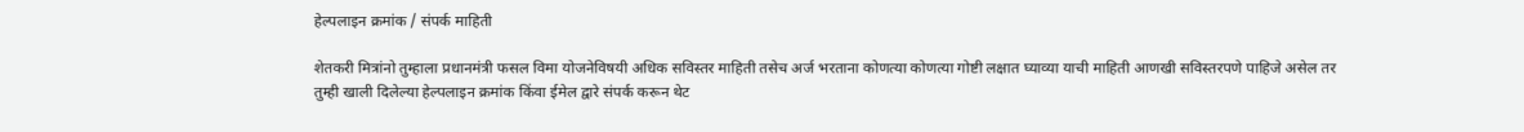हेल्पलाइन क्रमांक / संपर्क माहिती

शेतकरी मित्रांनो तुम्हाला प्रधानमंत्री फसल विमा योजनेविषयी अधिक सविस्तर माहिती तसेच अर्ज भरताना कोणत्या कोणत्या गोष्टी लक्षात घ्याव्या याची माहिती आणखी सविस्तरपणे पाहिजे असेल तर तुम्ही खाली दिलेल्या हेल्पलाइन क्रमांक किंवा ईमेल द्वारे संपर्क करून थेट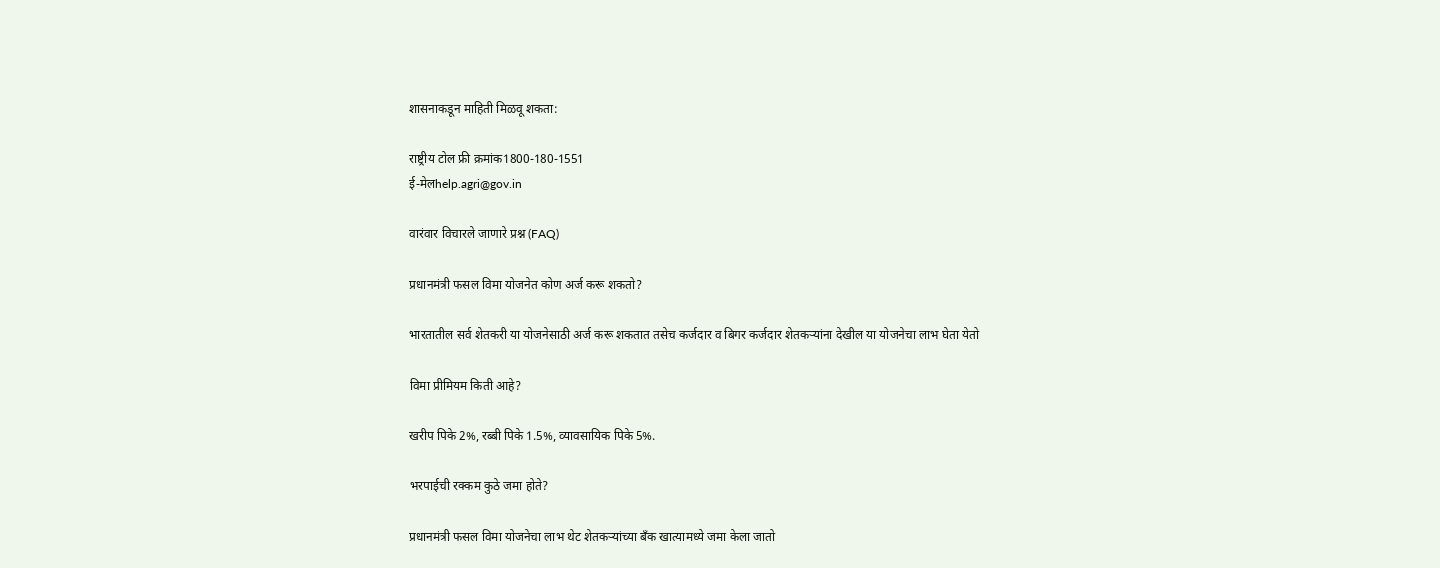शासनाकडून माहिती मिळवू शकता:

राष्ट्रीय टोल फ्री क्रमांक1800-180-1551
ई-मेलhelp.agri@gov.in

वारंवार विचारले जाणारे प्रश्न (FAQ)

प्रधानमंत्री फसल विमा योजनेत कोण अर्ज करू शकतो?

भारतातील सर्व शेतकरी या योजनेसाठी अर्ज करू शकतात तसेच कर्जदार व बिगर कर्जदार शेतकऱ्यांना देखील या योजनेचा लाभ घेता येतो

विमा प्रीमियम किती आहे?

खरीप पिके 2%, रब्बी पिके 1.5%, व्यावसायिक पिके 5%.

भरपाईची रक्कम कुठे जमा होते?

प्रधानमंत्री फसल विमा योजनेचा लाभ थेट शेतकऱ्यांच्या बँक खात्यामध्ये जमा केला जातो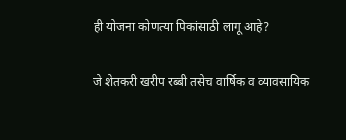ही योजना कोणत्या पिकांसाठी लागू आहे?

जे शेतकरी खरीप रब्बी तसेच वार्षिक व व्यावसायिक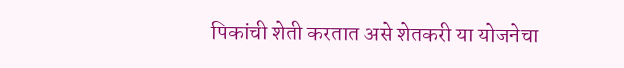पिकांची शेती करतात असे शेतकरी या योजनेचा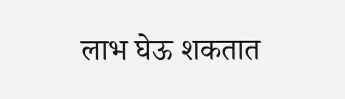लाभ घेऊ शकतात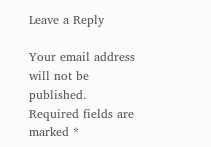Leave a Reply

Your email address will not be published. Required fields are marked *